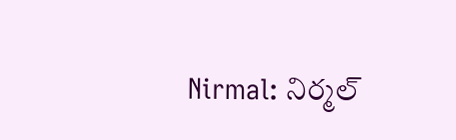Nirmal: నిర్మల్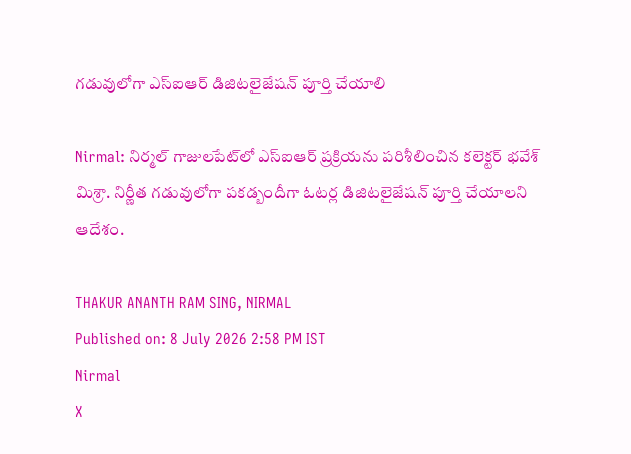గడువులోగా ఎస్ఐఆర్ డిజిటలైజేషన్ పూర్తి చేయాలి

Nirmal: నిర్మల్ గాజులపేట్‌లో ఎస్ఐఆర్ ప్రక్రియను పరిశీలించిన కలెక్టర్ భవేశ్ మిశ్రా. నిర్ణీత గడువులోగా పకడ్బందీగా ఓటర్ల డిజిటలైజేషన్ పూర్తి చేయాలని ఆదేశం.

THAKUR ANANTH RAM SING, NIRMAL
Published on: 8 July 2026 2:58 PM IST
Nirmal
X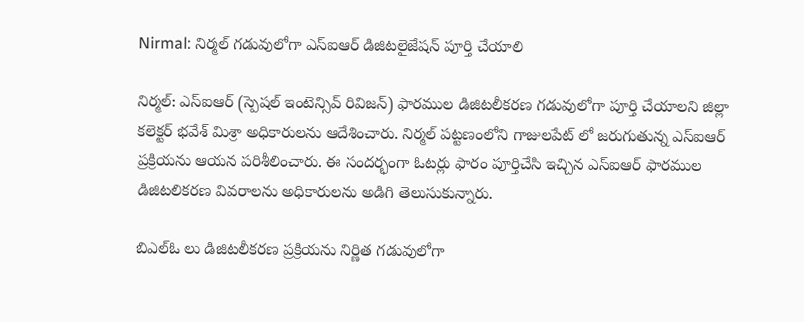Nirmal: నిర్మల్ గడువులోగా ఎస్ఐఆర్ డిజిటలైజేషన్ పూర్తి చేయాలి

నిర్మల్: ఎస్ఐఆర్ (స్పెషల్ ఇంటెన్సివ్ రివిజన్) ఫారముల డిజిటలీకరణ గడువులోగా పూర్తి చేయాలని జిల్లా కలెక్టర్ భవేశ్ మిశ్రా అధికారులను ఆదేశించారు. నిర్మల్ పట్టణంలోని గాజులపేట్ లో జరుగుతున్న ఎస్ఐఆర్ ప్రక్రియను ఆయన పరిశీలించారు. ఈ సందర్భంగా ఓటర్లు ఫారం పూర్తిచేసి ఇచ్చిన ఎస్ఐఆర్ ఫారముల డిజిటలికరణ వివరాలను అధికారులను అడిగి తెలుసుకున్నారు.

బిఎల్ఓ లు డిజిటలీకరణ ప్రక్రియను నిర్ణిత గడువులోగా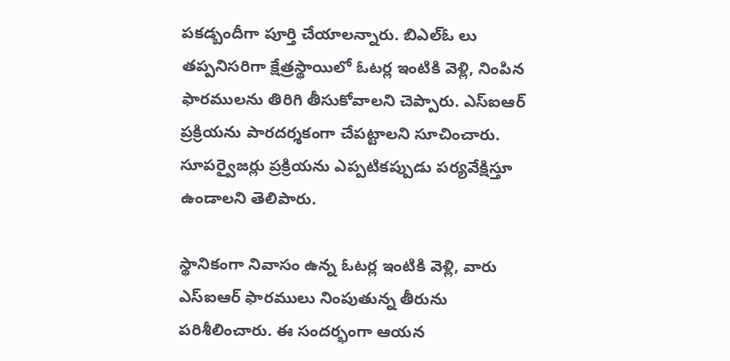పకడ్బందీగా పూర్తి చేయాలన్నారు. బిఎల్ఓ లు తప్పనిసరిగా క్షేత్రస్థాయిలో ఓటర్ల ఇంటికి వెళ్లి, నింపిన ఫారములను తిరిగి తీసుకోవాలని చెప్పారు. ఎస్ఐఆర్ ప్రక్రియను పారదర్శకంగా చేపట్టాలని సూచించారు. సూపర్వైజర్లు ప్రక్రియను ఎప్పటికప్పుడు పర్యవేక్షిస్తూ ఉండాలని తెలిపారు.

స్థానికంగా నివాసం ఉన్న ఓటర్ల ఇంటికి వెళ్లి, వారు ఎస్ఐఆర్ ఫారములు నింపుతున్న తీరును పరిశీలించారు. ఈ సందర్భంగా ఆయన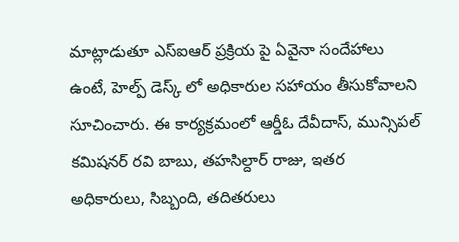మాట్లాడుతూ ఎస్ఐఆర్ ప్రక్రియ పై ఏవైనా సందేహాలు ఉంటే, హెల్ప్ డెస్క్ లో అధికారుల సహాయం తీసుకోవాలని సూచించారు. ఈ కార్యక్రమంలో ఆర్డీఓ దేవీదాస్, మున్సిపల్ కమిషనర్ రవి బాబు, తహసిల్దార్ రాజు, ఇతర అధికారులు, సిబ్బంది, తదితరులు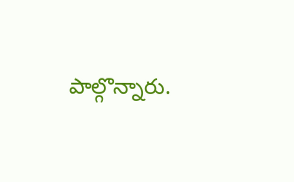పాల్గొన్నారు.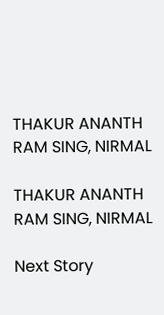THAKUR ANANTH RAM SING, NIRMAL

THAKUR ANANTH RAM SING, NIRMAL

Next Story